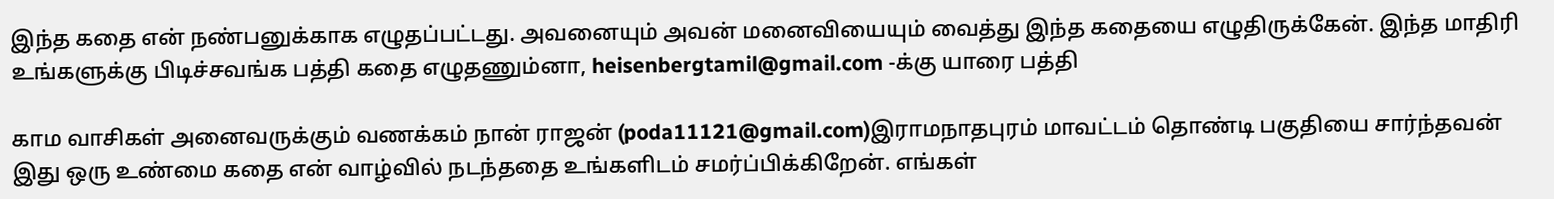இந்த கதை என் நண்பனுக்காக எழுதப்பட்டது. அவனையும் அவன் மனைவியையும் வைத்து இந்த கதையை எழுதிருக்கேன். இந்த மாதிரி உங்களுக்கு பிடிச்சவங்க பத்தி கதை எழுதணும்னா, heisenbergtamil@gmail.com -க்கு யாரை பத்தி

காம வாசிகள் அனைவருக்கும் வணக்கம் நான் ராஜன் (poda11121@gmail.com)இராமநாதபுரம் மாவட்டம் தொண்டி பகுதியை சார்ந்தவன் இது ஒரு உண்மை கதை என் வாழ்வில் நடந்ததை உங்களிடம் சமர்ப்பிக்கிறேன். எங்கள்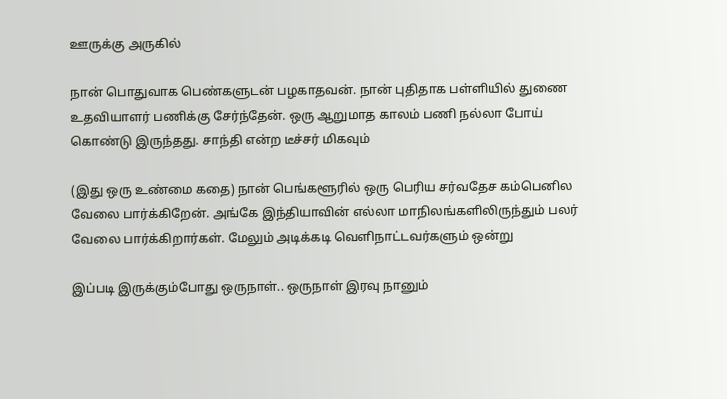ஊருக்கு அருகில்

நான் பொதுவாக பெண்களுடன் பழகாதவன். நான் புதிதாக பள்ளியில் துணை உதவியாளர் பணிக்கு சேர்ந்தேன். ஒரு ஆறுமாத காலம் பணி நல்லா போய் கொண்டு இருந்தது. சாந்தி என்ற டீச்சர் மிகவும்

(இது ஒரு உண்மை கதை) நான் பெங்களூரில் ஒரு பெரிய சர்வதேச கம்பெனில வேலை பார்க்கிறேன். அங்கே இந்தியாவின் எல்லா மாநிலங்களிலிருந்தும் பலர் வேலை பார்க்கிறார்கள். மேலும் அடிக்கடி வெளிநாட்டவர்களும் ஒன்று

இப்படி இருக்கும்போது ஒருநாள்.. ஒருநாள் இரவு நானும்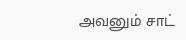அவனும் சாட்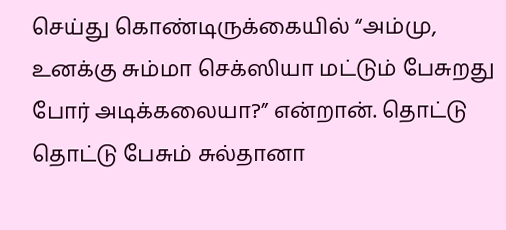செய்து கொண்டிருக்கையில் “அம்மு, உனக்கு சும்மா செக்ஸியா மட்டும் பேசுறது போர் அடிக்கலையா?” என்றான். தொட்டு தொட்டு பேசும் சுல்தானா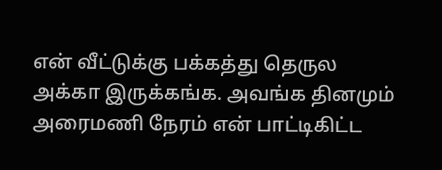என் வீட்டுக்கு பக்கத்து தெருல அக்கா இருக்கங்க. அவங்க தினமும் அரைமணி நேரம் என் பாட்டிகிட்ட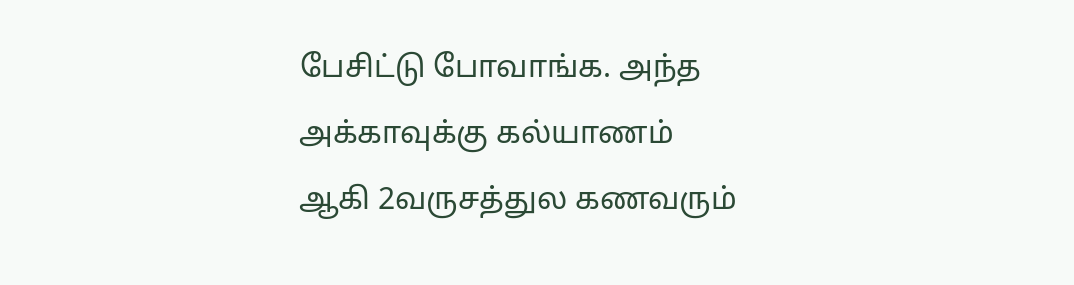பேசிட்டு போவாங்க. அந்த அக்காவுக்கு கல்யாணம் ஆகி 2வருசத்துல கணவரும்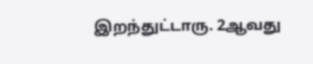இறந்துட்டாரு. 2ஆவது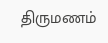திருமணம்